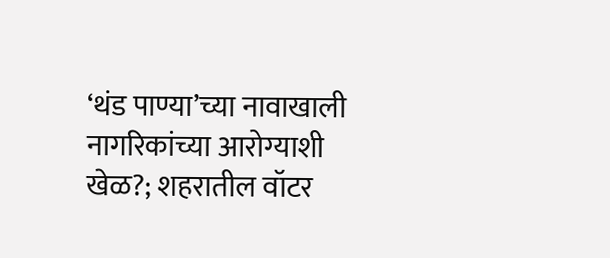‘थंड पाण्या’च्या नावाखाली नागरिकांच्या आरोग्याशी खेळ?; शहरातील वॉटर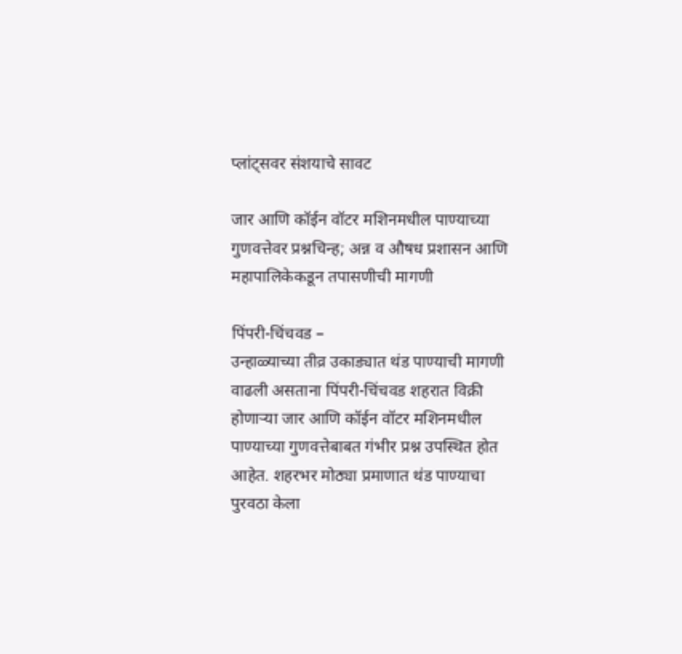प्लांट्सवर संशयाचे सावट

जार आणि कॉईन वॉटर मशिनमधील पाण्याच्या गुणवत्तेवर प्रश्नचिन्ह; अन्न व औषध प्रशासन आणि महापालिकेकडून तपासणीची मागणी

पिंपरी-चिंचवड –
उन्हाळ्याच्या तीव्र उकाड्यात थंड पाण्याची मागणी वाढली असताना पिंपरी-चिंचवड शहरात विक्री होणाऱ्या जार आणि कॉईन वॉटर मशिनमधील पाण्याच्या गुणवत्तेबाबत गंभीर प्रश्न उपस्थित होत आहेत. शहरभर मोठ्या प्रमाणात थंड पाण्याचा पुरवठा केला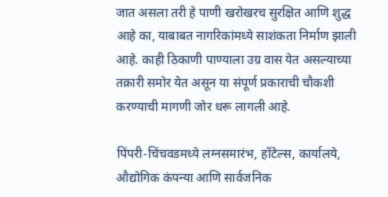जात असला तरी हे पाणी खरोखरच सुरक्षित आणि शुद्ध आहे का, याबाबत नागरिकांमध्ये साशंकता निर्माण झाली आहे. काही ठिकाणी पाण्याला उग्र वास येत असल्याच्या तक्रारी समोर येत असून या संपूर्ण प्रकाराची चौकशी करण्याची मागणी जोर धरू लागली आहे.

पिंपरी-चिंचवडमध्ये लग्नसमारंभ, हॉटेल्स, कार्यालये, औद्योगिक कंपन्या आणि सार्वजनिक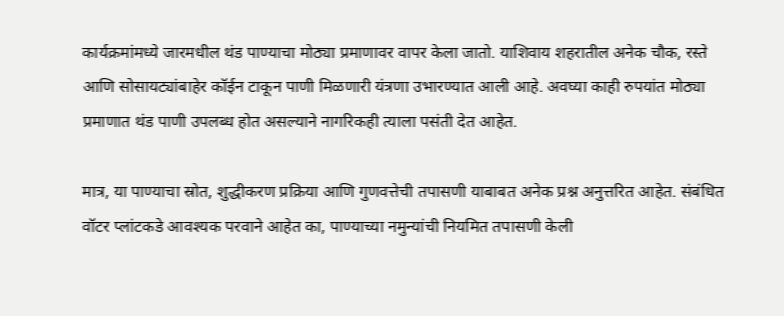कार्यक्रमांमध्ये जारमधील थंड पाण्याचा मोठ्या प्रमाणावर वापर केला जातो. याशिवाय शहरातील अनेक चौक, रस्ते आणि सोसायट्यांबाहेर कॉईन टाकून पाणी मिळणारी यंत्रणा उभारण्यात आली आहे. अवघ्या काही रुपयांत मोठ्या प्रमाणात थंड पाणी उपलब्ध होत असल्याने नागरिकही त्याला पसंती देत आहेत.

मात्र, या पाण्याचा स्रोत, शुद्धीकरण प्रक्रिया आणि गुणवत्तेची तपासणी याबाबत अनेक प्रश्न अनुत्तरित आहेत. संबंधित वॉटर प्लांटकडे आवश्यक परवाने आहेत का, पाण्याच्या नमुन्यांची नियमित तपासणी केली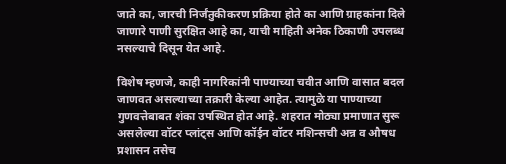जाते का, जारची निर्जंतुकीकरण प्रक्रिया होते का आणि ग्राहकांना दिले जाणारे पाणी सुरक्षित आहे का, याची माहिती अनेक ठिकाणी उपलब्ध नसल्याचे दिसून येत आहे.

विशेष म्हणजे, काही नागरिकांनी पाण्याच्या चवीत आणि वासात बदल जाणवत असल्याच्या तक्रारी केल्या आहेत. त्यामुळे या पाण्याच्या गुणवत्तेबाबत शंका उपस्थित होत आहे. शहरात मोठ्या प्रमाणात सुरू असलेल्या वॉटर प्लांट्स आणि कॉईन वॉटर मशिन्सची अन्न व औषध प्रशासन तसेच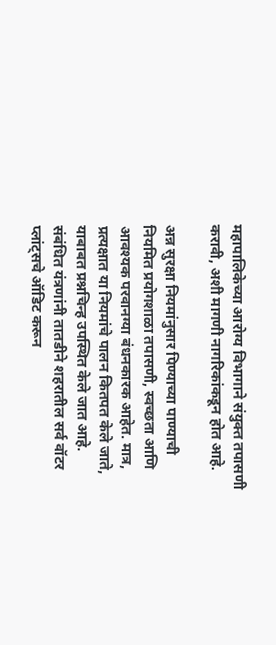महापालिकेच्या आरोग्य विभागाने संयुक्त तपासणी करावी, अशी मागणी नागरिकांकडून होत आहे.

अन्न सुरक्षा नियमांनुसार पिण्याच्या पाण्याची नियमित प्रयोगशाळा तपासणी, स्वच्छता आणि आवश्यक परवानग्या बंधनकारक आहेत. मात्र, प्रत्यक्षात या नियमांचे पालन कितपत केले जाते, याबाबत प्रश्नचिन्ह उपस्थित केले जात आहे. संबंधित यंत्रणांनी तातडीने शहरातील सर्व वॉटर प्लांट्सचे ऑडिट करून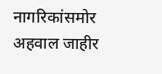नागरिकांसमोर अहवाल जाहीर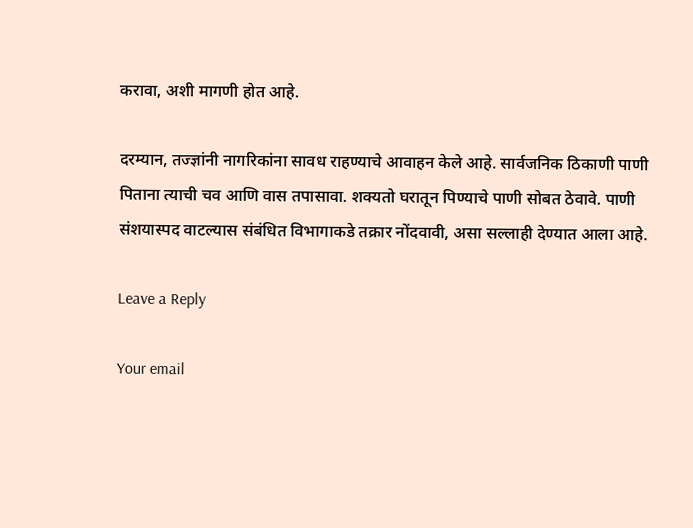करावा, अशी मागणी होत आहे.

दरम्यान, तज्ज्ञांनी नागरिकांना सावध राहण्याचे आवाहन केले आहे. सार्वजनिक ठिकाणी पाणी पिताना त्याची चव आणि वास तपासावा. शक्यतो घरातून पिण्याचे पाणी सोबत ठेवावे. पाणी संशयास्पद वाटल्यास संबंधित विभागाकडे तक्रार नोंदवावी, असा सल्लाही देण्यात आला आहे.

Leave a Reply

Your email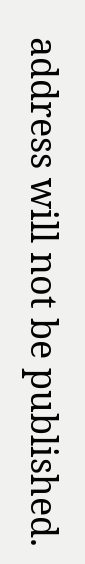address will not be published.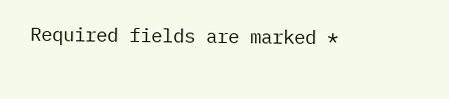Required fields are marked *